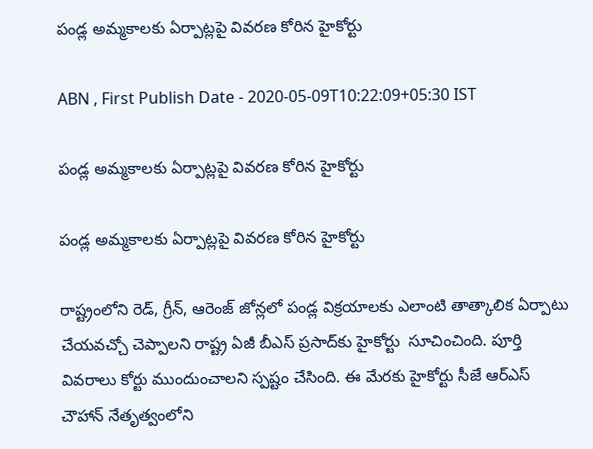పండ్ల అమ్మకాలకు ఏర్పాట్లపై వివరణ కోరిన హైకోర్టు

ABN , First Publish Date - 2020-05-09T10:22:09+05:30 IST

పండ్ల అమ్మకాలకు ఏర్పాట్లపై వివరణ కోరిన హైకోర్టు

పండ్ల అమ్మకాలకు ఏర్పాట్లపై వివరణ కోరిన హైకోర్టు

రాష్ట్రంలోని రెడ్‌, గ్రీన్‌, ఆరెంజ్‌ జోన్లలో పండ్ల విక్రయాలకు ఎలాంటి తాత్కాలిక ఏర్పాటు చేయవచ్చో చెప్పాలని రాష్ట్ర ఏజీ బీఎస్‌ ప్రసాద్‌కు హైకోర్టు  సూచించింది. పూర్తి వివరాలు కోర్టు ముందుంచాలని స్పష్టం చేసింది. ఈ మేరకు హైకోర్టు సీజే ఆర్‌ఎస్‌ చౌహాన్‌ నేతృత్వంలోని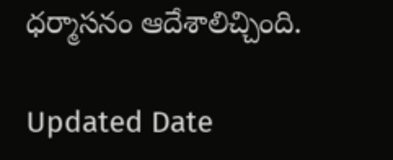ధర్మాసనం ఆదేశాలిచ్చింది.

Updated Date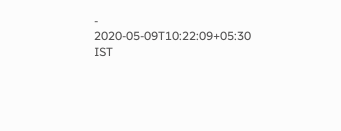- 2020-05-09T10:22:09+05:30 IST